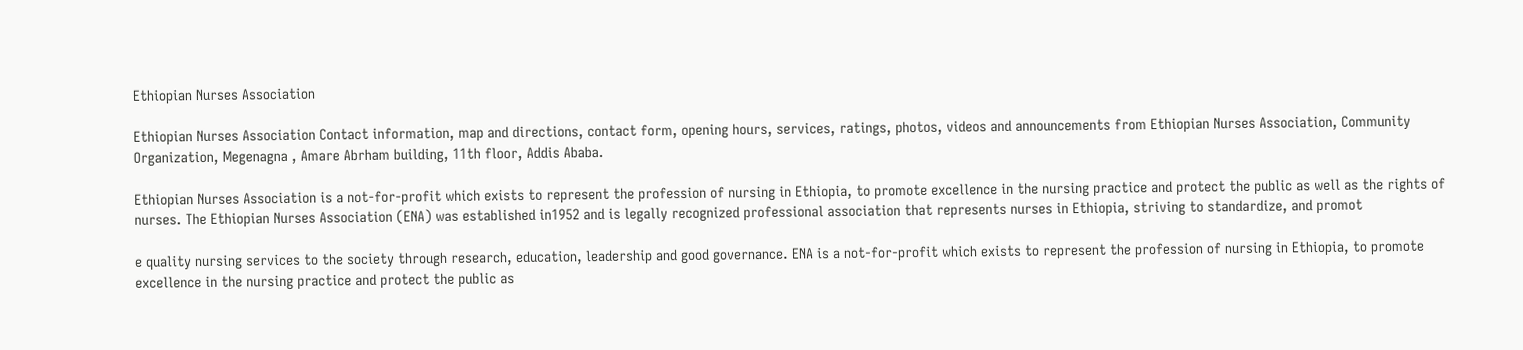Ethiopian Nurses Association

Ethiopian Nurses Association Contact information, map and directions, contact form, opening hours, services, ratings, photos, videos and announcements from Ethiopian Nurses Association, Community Organization, Megenagna , Amare Abrham building, 11th floor, Addis Ababa.

Ethiopian Nurses Association is a not-for-profit which exists to represent the profession of nursing in Ethiopia, to promote excellence in the nursing practice and protect the public as well as the rights of nurses. The Ethiopian Nurses Association (ENA) was established in1952 and is legally recognized professional association that represents nurses in Ethiopia, striving to standardize, and promot

e quality nursing services to the society through research, education, leadership and good governance. ENA is a not-for-profit which exists to represent the profession of nursing in Ethiopia, to promote excellence in the nursing practice and protect the public as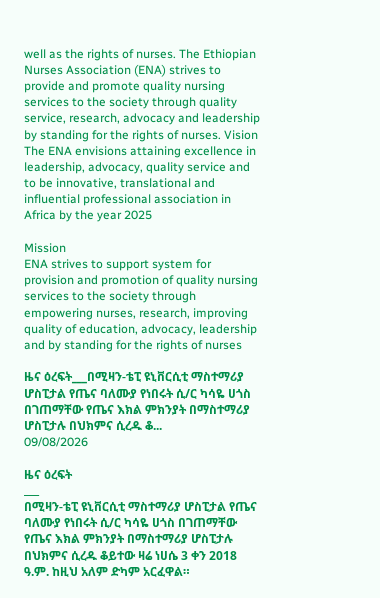well as the rights of nurses. The Ethiopian Nurses Association (ENA) strives to provide and promote quality nursing services to the society through quality service, research, advocacy and leadership by standing for the rights of nurses. Vision
The ENA envisions attaining excellence in leadership, advocacy, quality service and to be innovative, translational and influential professional association in Africa by the year 2025

Mission
ENA strives to support system for provision and promotion of quality nursing services to the society through empowering nurses, research, improving quality of education, advocacy, leadership and by standing for the rights of nurses

ዜና ዕረፍት___በሚዛን-ቴፒ ዩኒቨርሲቲ ማስተማሪያ ሆስፒታል የጤና ባለሙያ የነበሩት ሲ/ር ካሳዬ ሀጎስ በገጠማቸው የጤና እክል ምክንያት በማስተማሪያ ሆስፒታሉ በህክምና ሲረዱ ቆ...
09/08/2026

ዜና ዕረፍት
___
በሚዛን-ቴፒ ዩኒቨርሲቲ ማስተማሪያ ሆስፒታል የጤና ባለሙያ የነበሩት ሲ/ር ካሳዬ ሀጎስ በገጠማቸው የጤና እክል ምክንያት በማስተማሪያ ሆስፒታሉ በህክምና ሲረዱ ቆይተው ዛሬ ነሀሴ 3 ቀን 2018 ዓ.ም. ከዚህ አለም ድካም አርፈዋል።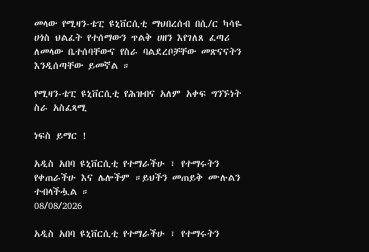መላው የሚዛን-ቴፒ ዩኒቨርሲቲ ማህበረሰብ በሲ/ር ካሳዬ ሀጎስ ህልፈት የተሰማውን ጥልቅ ሀዘን እየገለጸ ፈጣሪ ለመላው ቤተሰባቸውና የስራ ባልደረቦቻቸው መጽናናትን እንዲሰጣቸው ይመኛል ።

የሚዛን-ቴፒ ዩኒቨርሲቲ የሕዝብና አለም አቀፍ ግንኙነት ስራ አስፈጻሚ

ነፍስ ይማር !

አዲስ አበባ ዩኒቨርሲቲ የተማራችሁ ፣ የተማሩትን የቀጠራችሁ እና ሌሎችም ።ይህችን መጠይቅ ሙሉልን ተብላችሗል ።
08/08/2026

አዲስ አበባ ዩኒቨርሲቲ የተማራችሁ ፣ የተማሩትን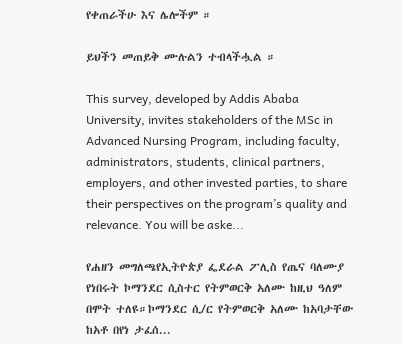የቀጠራችሁ እና ሌሎችም ።

ይህችን መጠይቅ ሙሉልን ተብላችሗል ።

This survey, developed by Addis Ababa University, invites stakeholders of the MSc in Advanced Nursing Program, including faculty, administrators, students, clinical partners, employers, and other invested parties, to share their perspectives on the program’s quality and relevance. You will be aske...

የሐዘን መግለጫየኢትዮጵያ ፌደራል ፖሊስ የጤና ባለሙያ የነበሩት ኮማንደር ሲስተር የትምወርቅ አለሙ ከዚህ ዓለም በሞት ተለዩ።ኮማንደር ሲ/ር የትምወርቅ አለሙ ከአባታቸው ከአቶ በየነ ታፈሰ...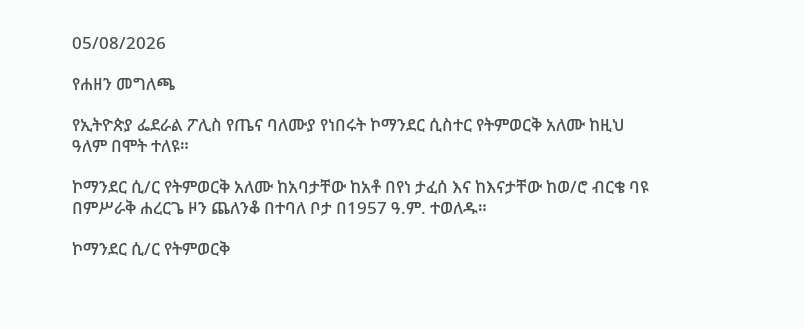05/08/2026

የሐዘን መግለጫ

የኢትዮጵያ ፌደራል ፖሊስ የጤና ባለሙያ የነበሩት ኮማንደር ሲስተር የትምወርቅ አለሙ ከዚህ ዓለም በሞት ተለዩ።

ኮማንደር ሲ/ር የትምወርቅ አለሙ ከአባታቸው ከአቶ በየነ ታፈሰ እና ከእናታቸው ከወ/ሮ ብርቄ ባዩ በምሥራቅ ሐረርጌ ዞን ጨለንቆ በተባለ ቦታ በ1957 ዓ.ም. ተወለዱ።

ኮማንደር ሲ/ር የትምወርቅ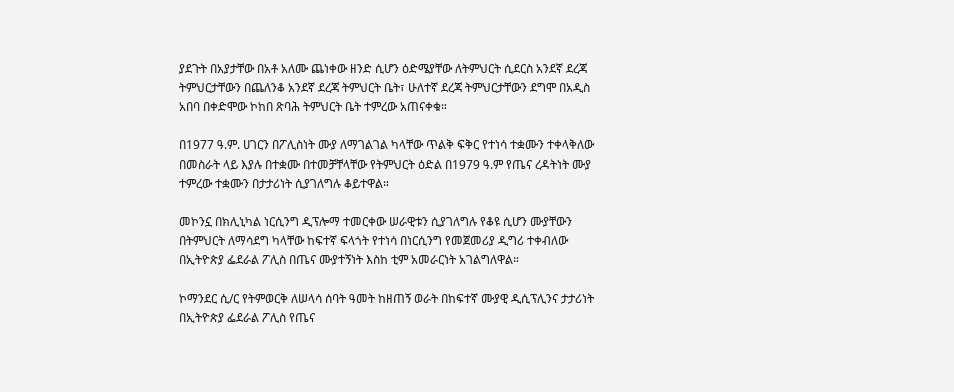ያደጉት በአያታቸው በአቶ አለሙ ጨነቀው ዘንድ ሲሆን ዕድሜያቸው ለትምህርት ሲደርስ አንደኛ ደረጃ ትምህርታቸውን በጨለንቆ አንደኛ ደረጃ ትምህርት ቤት፣ ሁለተኛ ደረጃ ትምህርታቸውን ደግሞ በአዲስ አበባ በቀድሞው ኮከበ ጽባሕ ትምህርት ቤት ተምረው አጠናቀቁ።

በ1977 ዓ.ም. ሀገርን በፖሊስነት ሙያ ለማገልገል ካላቸው ጥልቅ ፍቅር የተነሳ ተቋሙን ተቀላቅለው በመስራት ላይ እያሉ በተቋሙ በተመቻቸላቸው የትምህርት ዕድል በ1979 ዓ.ም የጤና ረዳትነት ሙያ ተምረው ተቋሙን በታታሪነት ሲያገለግሉ ቆይተዋል።

መኮንኗ በክሊኒካል ነርሲንግ ዲፕሎማ ተመርቀው ሠራዊቱን ሲያገለግሉ የቆዩ ሲሆን ሙያቸውን በትምህርት ለማሳደግ ካላቸው ከፍተኛ ፍላጎት የተነሳ በነርሲንግ የመጀመሪያ ዲግሪ ተቀብለው በኢትዮጵያ ፌደራል ፖሊስ በጤና ሙያተኝነት እስከ ቲም አመራርነት አገልግለዋል።

ኮማንደር ሲ/ር የትምወርቅ ለሠላሳ ሰባት ዓመት ከዘጠኝ ወራት በከፍተኛ ሙያዊ ዲሲፕሊንና ታታሪነት በኢትዮጵያ ፌደራል ፖሊስ የጤና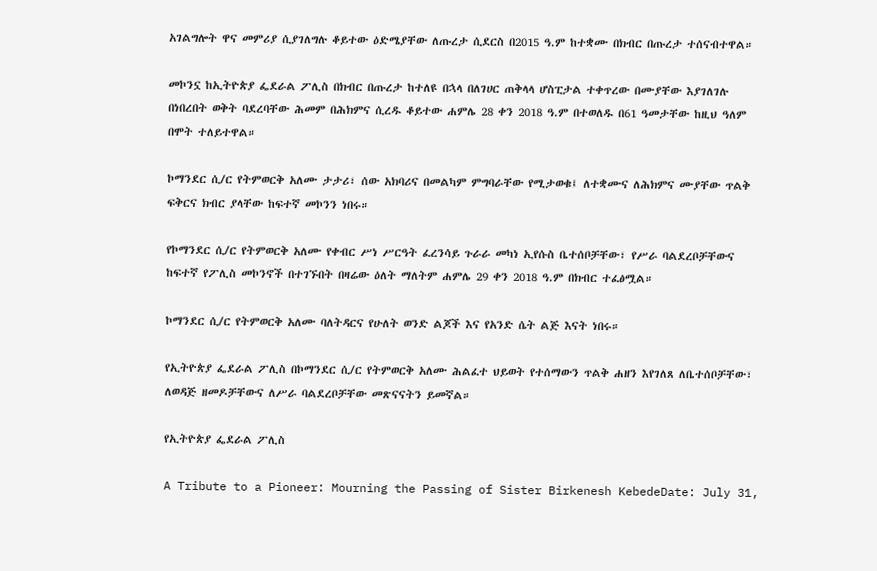አገልግሎት ዋና መምሪያ ሲያገለግሉ ቆይተው ዕድሜያቸው ለጡረታ ሲደርስ በ2015 ዓ.ም ከተቋሙ በክብር በጡረታ ተሰናብተዋል።

መኮንኗ ከኢትዮጵያ ፌደራል ፖሊስ በክብር በጡረታ ከተለዩ በኋላ በለገሀር ጠቅላላ ሆስፒታል ተቀጥረው በሙያቸው እያገለገሉ በነበረበት ወቅት ባደረባቸው ሕመም በሕክምና ሲረዱ ቆይተው ሐምሌ 28 ቀን 2018 ዓ.ም በተወለዱ በ61 ዓመታቸው ከዚህ ዓለም በሞት ተለይተዋል።

ኮማንደር ሲ/ር የትምወርቅ አለሙ ታታሪ፣ ሰው አክባሪና በመልካም ምግባራቸው የሚታወቁ፤ ለተቋሙና ለሕክምና ሙያቸው ጥልቅ ፍቅርና ክብር ያላቸው ከፍተኛ መኮንን ነበሩ።

የኮማንደር ሲ/ር የትምወርቅ አለሙ የቀብር ሥነ ሥርዓት ፈረንሳይ ጉራራ መካነ ኢየሱስ ቤተሰቦቻቸው፣ የሥራ ባልደረቦቻቸውና ከፍተኛ የፖሊስ መኮንኖች በተገኙበት በዛሬው ዕለት ማለትም ሐምሌ 29 ቀን 2018 ዓ.ም በክብር ተፈፅሟል።

ኮማንደር ሲ/ር የትምወርቅ አለሙ ባለትዳርና የሁለት ወንድ ልጆች እና የአንድ ሴት ልጅ እናት ነበሩ።

የኢትዮጵያ ፌደራል ፖሊስ በኮማንደር ሲ/ር የትምወርቅ አለሙ ሕልፈተ ህይወት የተሰማውን ጥልቅ ሐዘን እየገለጸ ለቤተሰቦቻቸው፣ ለወዳጅ ዘመዶቻቸውና ለሥራ ባልደረቦቻቸው መጽናናትን ይመኛል።

የኢትዮጵያ ፌደራል ፖሊስ

A Tribute to a Pioneer: Mourning the Passing of Sister Birkenesh KebedeDate: July 31,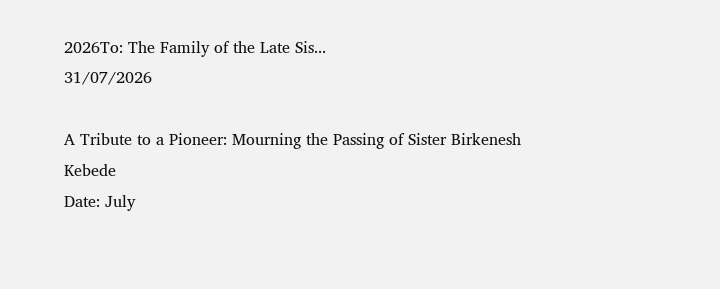2026To: The Family of the Late Sis...
31/07/2026

A Tribute to a Pioneer: Mourning the Passing of Sister Birkenesh Kebede
Date: July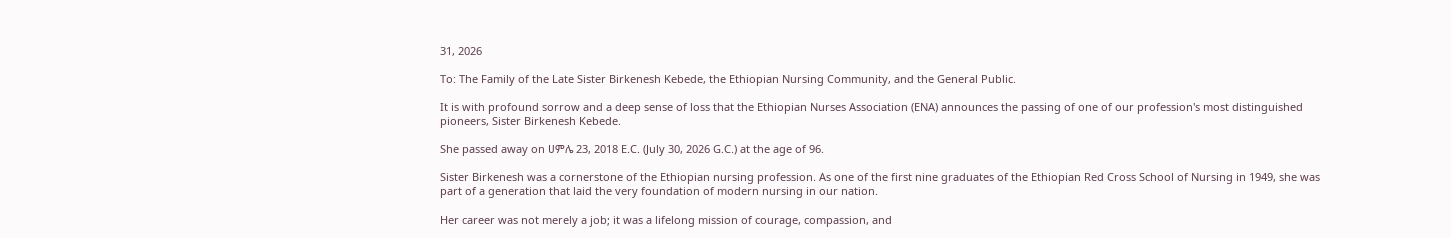31, 2026

To: The Family of the Late Sister Birkenesh Kebede, the Ethiopian Nursing Community, and the General Public.

It is with profound sorrow and a deep sense of loss that the Ethiopian Nurses Association (ENA) announces the passing of one of our profession's most distinguished pioneers, Sister Birkenesh Kebede.

She passed away on ሀምሌ 23, 2018 E.C. (July 30, 2026 G.C.) at the age of 96.

Sister Birkenesh was a cornerstone of the Ethiopian nursing profession. As one of the first nine graduates of the Ethiopian Red Cross School of Nursing in 1949, she was part of a generation that laid the very foundation of modern nursing in our nation.

Her career was not merely a job; it was a lifelong mission of courage, compassion, and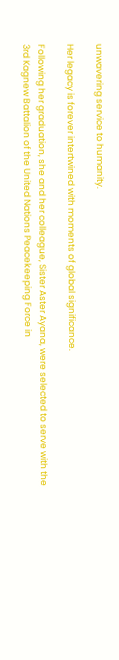unwavering service to humanity.

Her legacy is forever intertwined with moments of global significance.

Following her graduation, she and her colleague, Sister Aster Ayana, were selected to serve with the 3rd Kagnew Battalion of the United Nations Peacekeeping Force in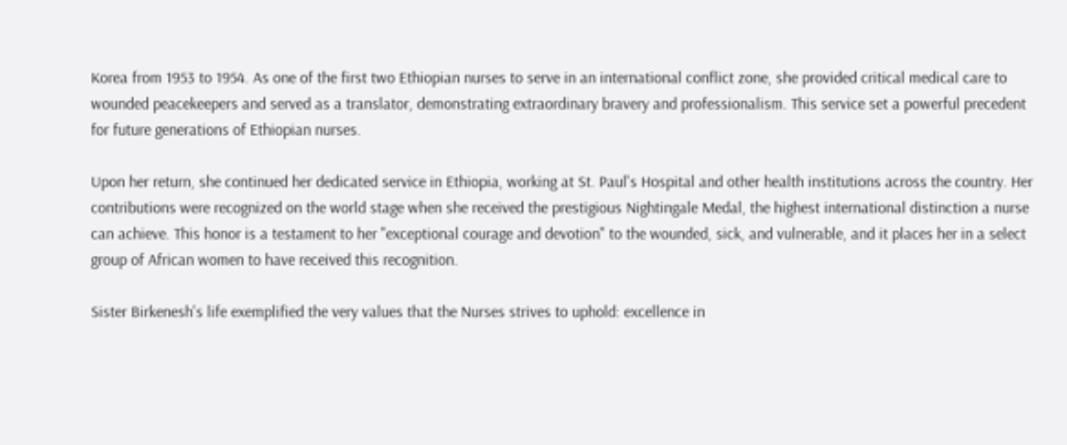Korea from 1953 to 1954. As one of the first two Ethiopian nurses to serve in an international conflict zone, she provided critical medical care to wounded peacekeepers and served as a translator, demonstrating extraordinary bravery and professionalism. This service set a powerful precedent for future generations of Ethiopian nurses.

Upon her return, she continued her dedicated service in Ethiopia, working at St. Paul's Hospital and other health institutions across the country. Her contributions were recognized on the world stage when she received the prestigious Nightingale Medal, the highest international distinction a nurse can achieve. This honor is a testament to her "exceptional courage and devotion" to the wounded, sick, and vulnerable, and it places her in a select group of African women to have received this recognition.

Sister Birkenesh's life exemplified the very values that the Nurses strives to uphold: excellence in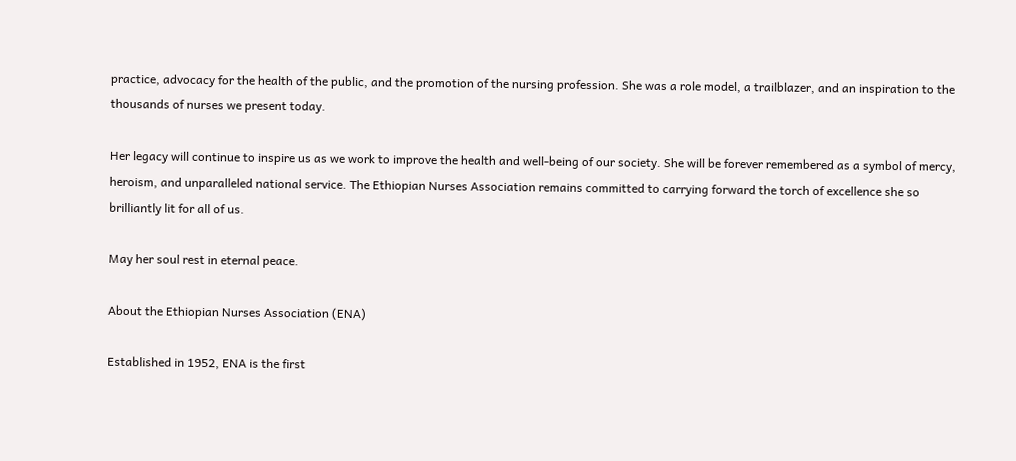practice, advocacy for the health of the public, and the promotion of the nursing profession. She was a role model, a trailblazer, and an inspiration to the thousands of nurses we present today.

Her legacy will continue to inspire us as we work to improve the health and well-being of our society. She will be forever remembered as a symbol of mercy, heroism, and unparalleled national service. The Ethiopian Nurses Association remains committed to carrying forward the torch of excellence she so brilliantly lit for all of us.

May her soul rest in eternal peace.

About the Ethiopian Nurses Association (ENA)

Established in 1952, ENA is the first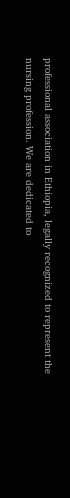professional association in Ethiopia, legally recognized to represent the nursing profession. We are dedicated to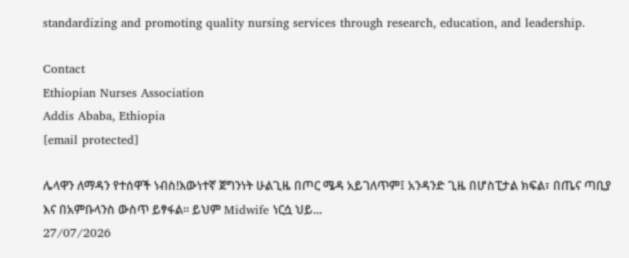standardizing and promoting quality nursing services through research, education, and leadership.

Contact
Ethiopian Nurses Association
Addis Ababa, Ethiopia
[email protected]

ሌላዋን ለማዳን የተሰዋች ነብስ!እውነተኛ ጀግንነት ሁልጊዜ በጦር ሜዳ አይገለጥም፤ አንዳንድ ጊዜ በሆስፒታል ክፍል፣ በጤና ጣቢያ እና በአምቡላንስ ውስጥ ይፃፋል። ይህም Midwife ነርሷ ህይ...
27/07/2026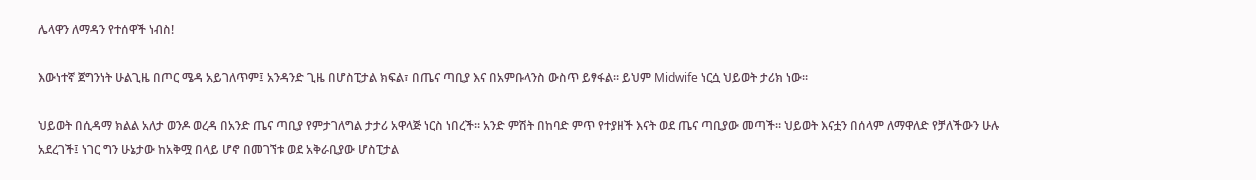ሌላዋን ለማዳን የተሰዋች ነብስ!

እውነተኛ ጀግንነት ሁልጊዜ በጦር ሜዳ አይገለጥም፤ አንዳንድ ጊዜ በሆስፒታል ክፍል፣ በጤና ጣቢያ እና በአምቡላንስ ውስጥ ይፃፋል። ይህም Midwife ነርሷ ህይወት ታሪክ ነው።

ህይወት በሲዳማ ክልል አለታ ወንዶ ወረዳ በአንድ ጤና ጣቢያ የምታገለግል ታታሪ አዋላጅ ነርስ ነበረች። አንድ ምሽት በከባድ ምጥ የተያዘች እናት ወደ ጤና ጣቢያው መጣች። ህይወት እናቷን በሰላም ለማዋለድ የቻለችውን ሁሉ አደረገች፤ ነገር ግን ሁኔታው ከአቅሟ በላይ ሆኖ በመገኘቱ ወደ አቅራቢያው ሆስፒታል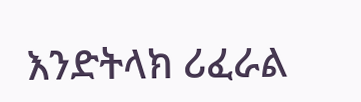እንድትላክ ሪፈራል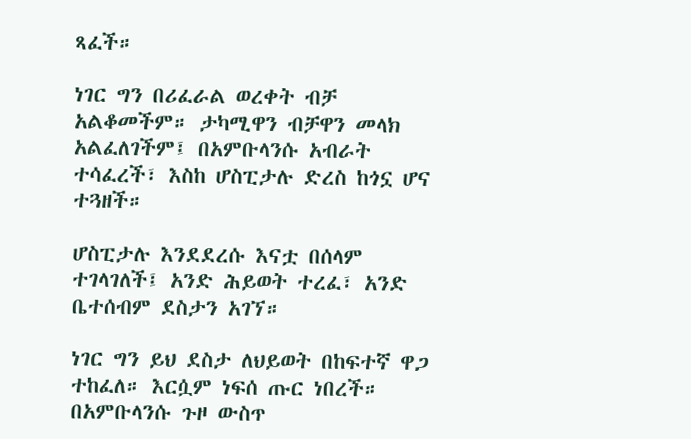ጻፈች።

ነገር ግን በሪፈራል ወረቀት ብቻ አልቆመችም። ታካሚዋን ብቻዋን መላክ አልፈለገችም፤ በአምቡላንሱ አብራት ተሳፈረች፣ እስከ ሆስፒታሉ ድረስ ከጎኗ ሆና ተጓዘች።

ሆስፒታሉ እንደደረሱ እናቷ በሰላም ተገላገለች፤ አንድ ሕይወት ተረፈ፣ አንድ ቤተሰብም ደስታን አገኘ።

ነገር ግን ይህ ደስታ ለህይወት በከፍተኛ ዋጋ ተከፈለ። እርሷም ነፍሰ ጡር ነበረች። በአምቡላንሱ ጉዞ ውስጥ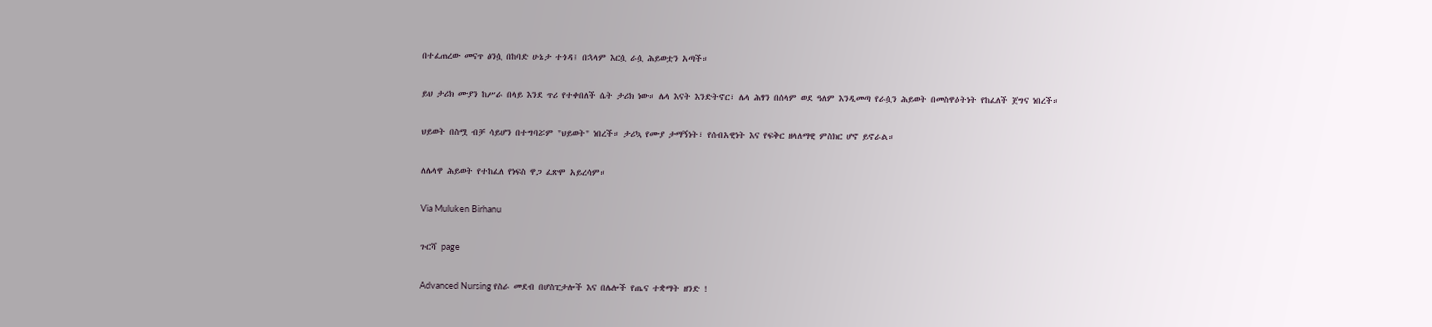በተፈጠረው መናጥ ፅንሷ በከባድ ሁኔታ ተጎዳ፤ በኋላም እርሷ ራሷ ሕይወቷን አጣች።

ይህ ታሪክ ሙያን ከሥራ በላይ እንደ ጥሪ የተቀበለች ሴት ታሪክ ነው። ሌላ እናት እንድትኖር፣ ሌላ ሕፃን በሰላም ወደ ዓለም እንዲመጣ የራሷን ሕይወት በመስዋዕትነት የከፈለች ጀግና ነበረች።

ህይወት በስሟ ብቻ ሳይሆን በተግባሯም "ህይወት" ነበረች። ታሪኳ የሙያ ታማኝነት፣ የሰብአዊነት እና የፍቅር ዘላለማዊ ምስክር ሆኖ ይኖራል።

ለሌላዋ ሕይወት የተከፈለ የነፍስ ዋጋ ፈጽሞ አይረሳም።

Via Muluken Birhanu

ጉርሻ page

Advanced Nursing የስራ መደብ በሆስፒታሎች እና በሌሎች የጤና ተቋማት ዘንድ !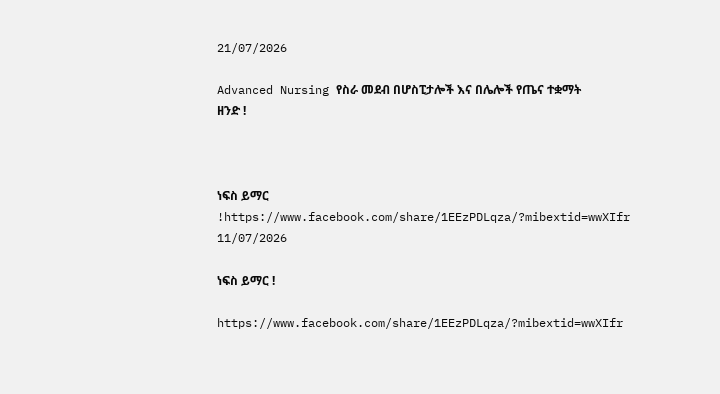21/07/2026

Advanced Nursing የስራ መደብ በሆስፒታሎች እና በሌሎች የጤና ተቋማት ዘንድ !



ነፍስ ይማር !https://www.facebook.com/share/1EEzPDLqza/?mibextid=wwXIfr
11/07/2026

ነፍስ ይማር !

https://www.facebook.com/share/1EEzPDLqza/?mibextid=wwXIfr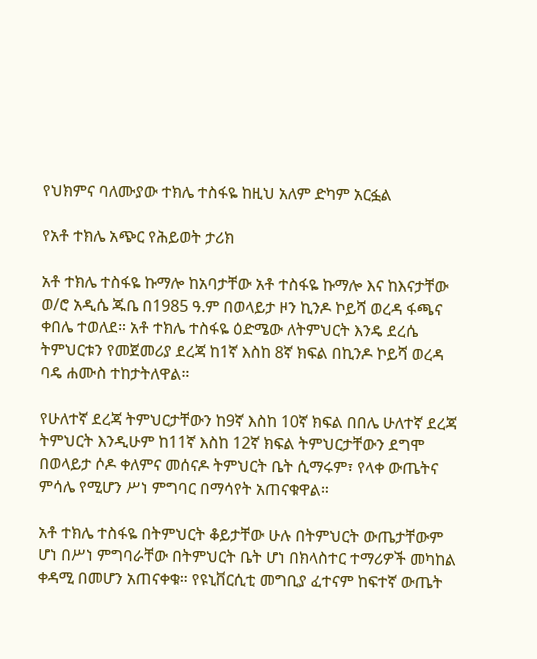የህክምና ባለሙያው ተክሌ ተስፋዬ ከዚህ አለም ድካም አርፏል

የአቶ ተክሌ አጭር የሕይወት ታሪክ

አቶ ተክሌ ተስፋዬ ኩማሎ ከአባታቸው አቶ ተስፋዬ ኩማሎ እና ከእናታቸው ወ/ሮ አዲሴ ጁቤ በ1985 ዓ.ም በወላይታ ዞን ኪንዶ ኮይሻ ወረዳ ፋጫና ቀበሌ ተወለደ። አቶ ተክሌ ተስፋዬ ዕድሜው ለትምህርት እንዴ ደረሴ ትምህርቱን የመጀመሪያ ደረጃ ከ1ኛ እስከ 8ኛ ክፍል በኪንዶ ኮይሻ ወረዳ ባዴ ሐሙስ ተከታትለዋል።

የሁለተኛ ደረጃ ትምህርታቸውን ከ9ኛ እስከ 10ኛ ክፍል በበሌ ሁለተኛ ደረጃ ትምህርት እንዲሁም ከ11ኛ እስከ 12ኛ ክፍል ትምህርታቸውን ደግሞ በወላይታ ሶዶ ቀለምና መሰናዶ ትምህርት ቤት ሲማሩም፣ የላቀ ውጤትና ምሳሌ የሚሆን ሥነ ምግባር በማሳየት አጠናቁዋል።

አቶ ተክሌ ተስፋዬ በትምህርት ቆይታቸው ሁሉ በትምህርት ውጤታቸውም ሆነ በሥነ ምግባራቸው በትምህርት ቤት ሆነ በክላስተር ተማሪዎች መካከል ቀዳሚ በመሆን አጠናቀቁ። የዩኒቨርሲቲ መግቢያ ፈተናም ከፍተኛ ውጤት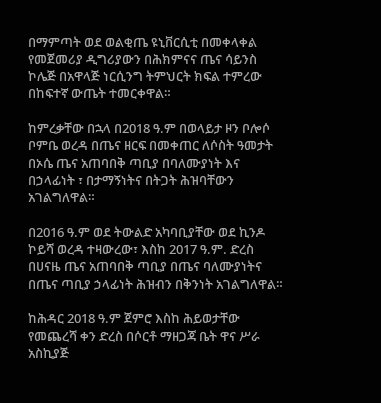በማምጣት ወደ ወልቂጤ ዩኒቨርሲቲ በመቀላቀል የመጀመሪያ ዲግሪያውን በሕክምናና ጤና ሳይንስ ኮሌጅ በአዋላጅ ነርሲንግ ትምህርት ክፍል ተምረው በከፍተኛ ውጤት ተመርቀዋል።

ከምረቃቸው በኋላ በ2018 ዓ.ም በወላይታ ዞን ቦሎሶ ቦምቤ ወረዳ በጤና ዘርፍ በመቀጠር ለሶስት ዓመታት በኦሴ ጤና አጠባበቅ ጣቢያ በባለሙያነት እና በኃላፊነት ፣ በታማኝነትና በትጋት ሕዝባቸውን አገልግለዋል።

በ2016 ዓ.ም ወደ ትውልድ አካባቢያቸው ወደ ኪንዶ ኮይሻ ወረዳ ተዛውረው፣ እስከ 2017 ዓ.ም. ድረስ በሀናዜ ጤና አጠባበቅ ጣቢያ በጤና ባለሙያነትና በጤና ጣቢያ ኃላፊነት ሕዝብን በቅንነት አገልግለዋል።

ከሕዳር 2018 ዓ.ም ጀምሮ እስከ ሕይወታቸው የመጨረሻ ቀን ድረስ በሶርቶ ማዘጋጃ ቤት ዋና ሥራ አስኪያጅ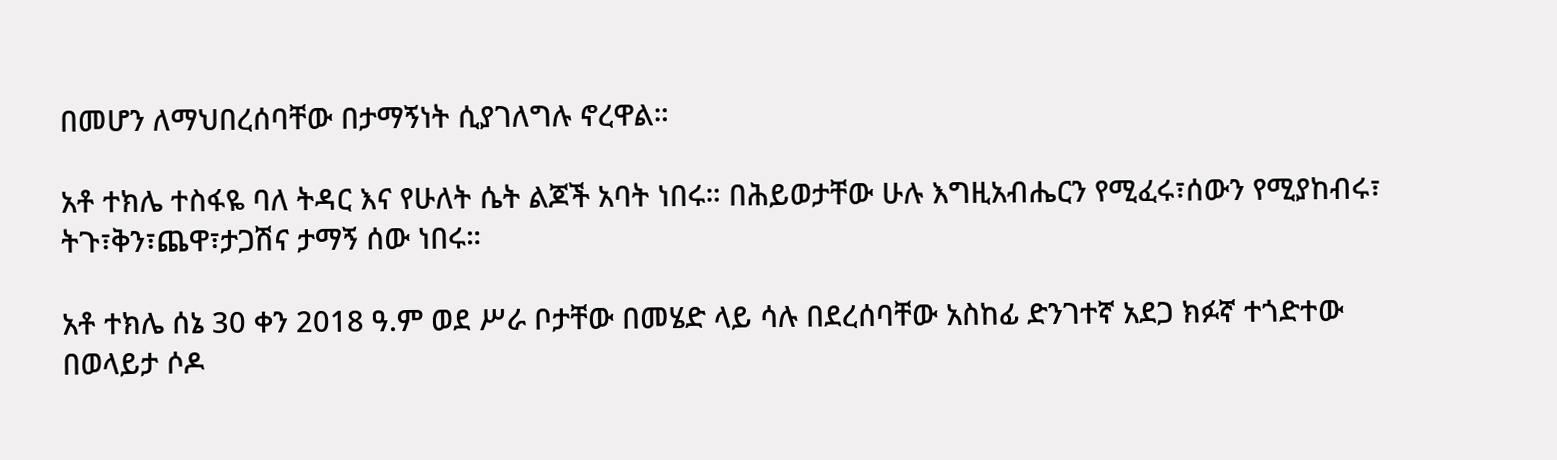በመሆን ለማህበረሰባቸው በታማኝነት ሲያገለግሉ ኖረዋል።

አቶ ተክሌ ተስፋዬ ባለ ትዳር እና የሁለት ሴት ልጆች አባት ነበሩ። በሕይወታቸው ሁሉ እግዚአብሔርን የሚፈሩ፣ሰውን የሚያከብሩ፣ ትጉ፣ቅን፣ጨዋ፣ታጋሽና ታማኝ ሰው ነበሩ።

አቶ ተክሌ ሰኔ 30 ቀን 2018 ዓ.ም ወደ ሥራ ቦታቸው በመሄድ ላይ ሳሉ በደረሰባቸው አስከፊ ድንገተኛ አደጋ ክፉኛ ተጎድተው በወላይታ ሶዶ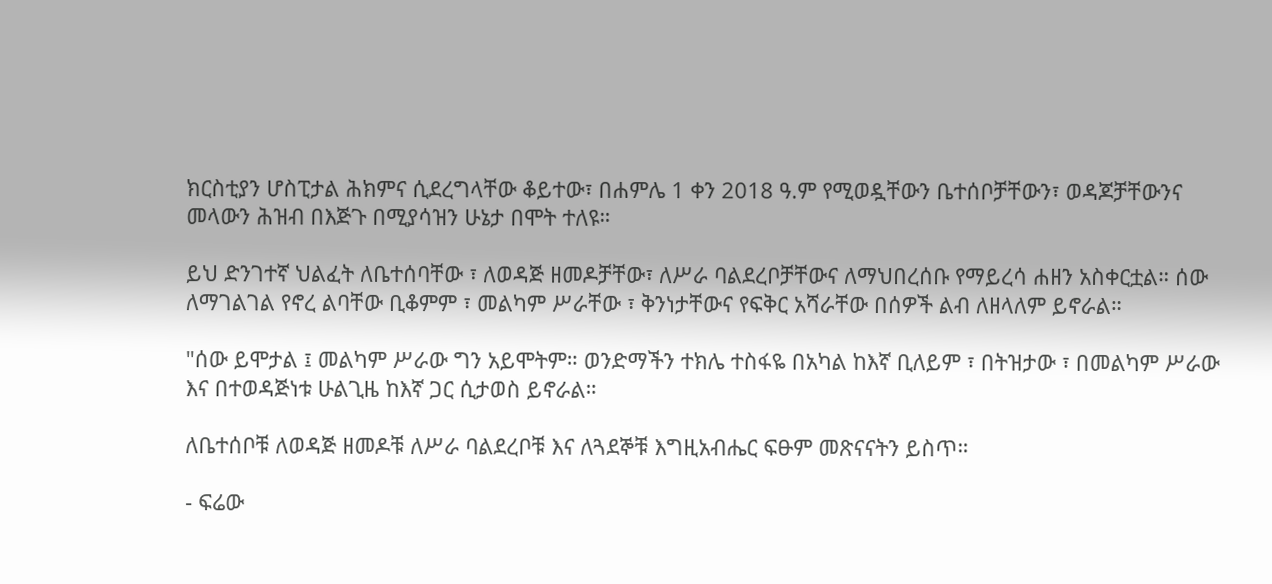ክርስቲያን ሆስፒታል ሕክምና ሲደረግላቸው ቆይተው፣ በሐምሌ 1 ቀን 2018 ዓ.ም የሚወዷቸውን ቤተሰቦቻቸውን፣ ወዳጆቻቸውንና መላውን ሕዝብ በእጅጉ በሚያሳዝን ሁኔታ በሞት ተለዩ።

ይህ ድንገተኛ ህልፈት ለቤተሰባቸው ፣ ለወዳጅ ዘመዶቻቸው፣ ለሥራ ባልደረቦቻቸውና ለማህበረሰቡ የማይረሳ ሐዘን አስቀርቷል። ሰው ለማገልገል የኖረ ልባቸው ቢቆምም ፣ መልካም ሥራቸው ፣ ቅንነታቸውና የፍቅር አሻራቸው በሰዎች ልብ ለዘላለም ይኖራል።

"ሰው ይሞታል ፤ መልካም ሥራው ግን አይሞትም። ወንድማችን ተክሌ ተስፋዬ በአካል ከእኛ ቢለይም ፣ በትዝታው ፣ በመልካም ሥራው እና በተወዳጅነቱ ሁልጊዜ ከእኛ ጋር ሲታወስ ይኖራል።

ለቤተሰቦቹ ለወዳጅ ዘመዶቹ ለሥራ ባልደረቦቹ እና ለጓደኞቹ እግዚአብሔር ፍፁም መጽናናትን ይስጥ።

- ፍሬው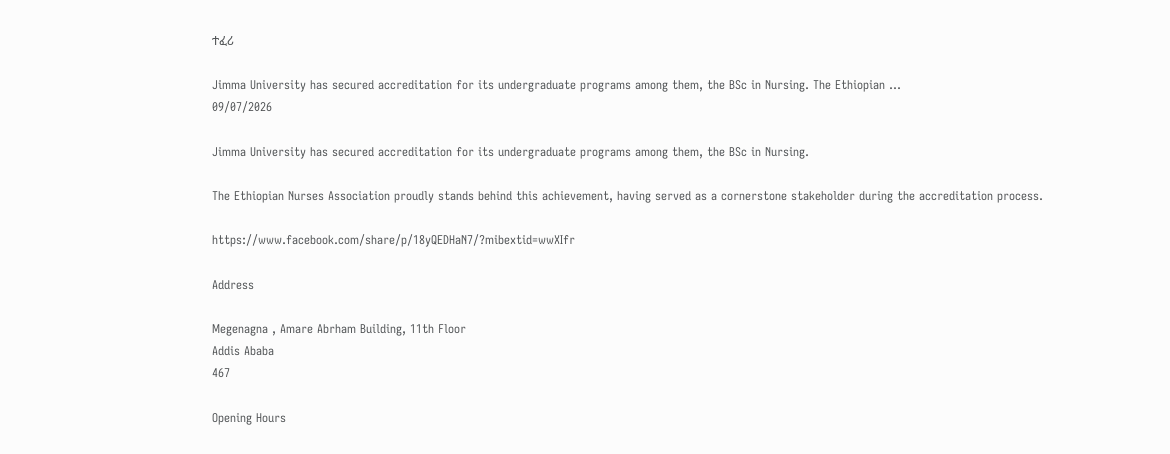ተፈሪ

Jimma University has secured accreditation for its undergraduate programs among them, the BSc in Nursing. The Ethiopian ...
09/07/2026

Jimma University has secured accreditation for its undergraduate programs among them, the BSc in Nursing.

The Ethiopian Nurses Association proudly stands behind this achievement, having served as a cornerstone stakeholder during the accreditation process.

https://www.facebook.com/share/p/18yQEDHaN7/?mibextid=wwXIfr

Address

Megenagna , Amare Abrham Building, 11th Floor
Addis Ababa
467

Opening Hours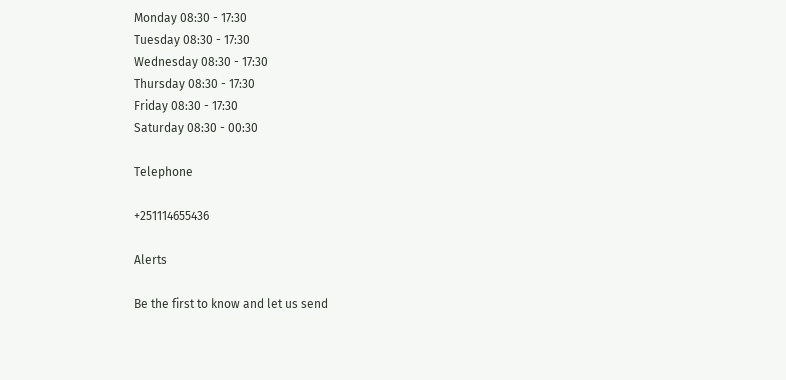Monday 08:30 - 17:30
Tuesday 08:30 - 17:30
Wednesday 08:30 - 17:30
Thursday 08:30 - 17:30
Friday 08:30 - 17:30
Saturday 08:30 - 00:30

Telephone

+251114655436

Alerts

Be the first to know and let us send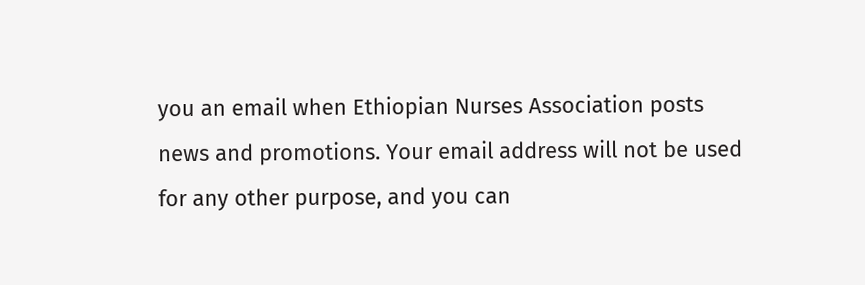you an email when Ethiopian Nurses Association posts news and promotions. Your email address will not be used for any other purpose, and you can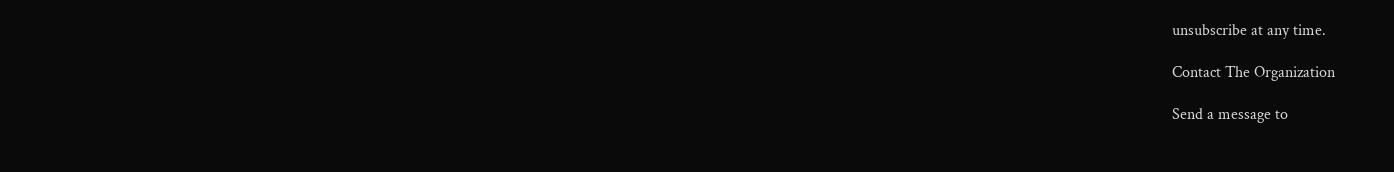unsubscribe at any time.

Contact The Organization

Send a message to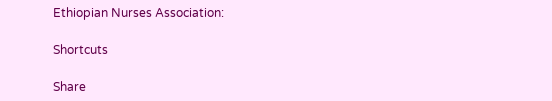Ethiopian Nurses Association:

Shortcuts

Share